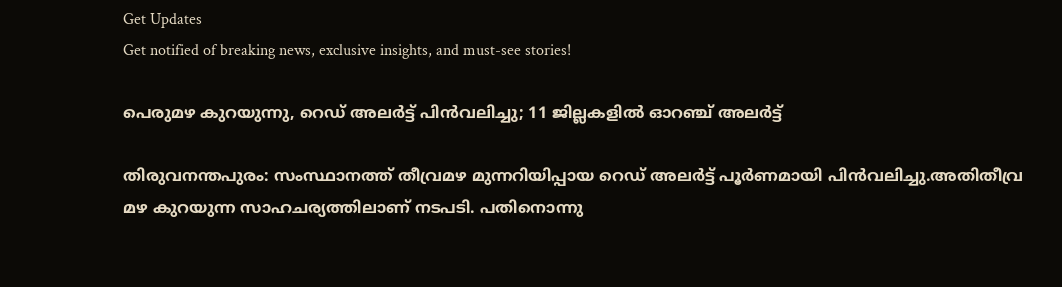Get Updates
Get notified of breaking news, exclusive insights, and must-see stories!

പെരുമഴ കുറയുന്നു, റെഡ് അലര്‍ട്ട് പിൻവലിച്ചു; 11 ജില്ലകളിൽ ഓറഞ്ച് അലർട്ട്

തിരുവനന്തപുരം: സംസ്ഥാനത്ത് തീവ്രമഴ മുന്നറിയിപ്പായ റെഡ് അലര്‍ട്ട് പൂര്‍ണമായി പിന്‍വലിച്ചു.അതിതീവ്ര മഴ കുറയുന്ന സാഹചര്യത്തിലാണ് നടപടി. പതിനൊന്നു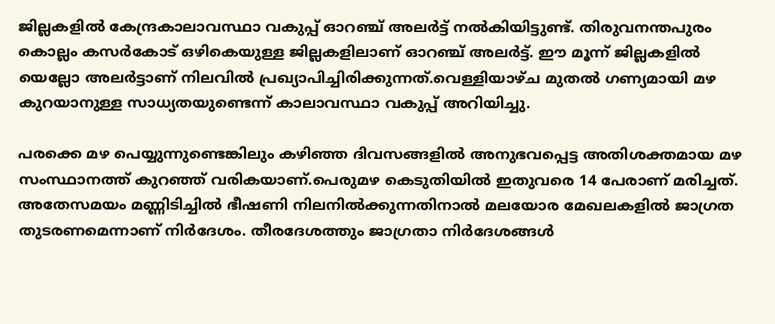ജില്ലകളില്‍ കേന്ദ്രകാലാവസ്ഥാ വകുപ്പ് ഓറഞ്ച് അലര്‍ട്ട് നല്‍കിയിട്ടുണ്ട്. തിരുവനന്തപുരം കൊല്ലം കസര്‍കോട് ഒഴികെയുള്ള ജില്ലകളിലാണ് ഓറഞ്ച് അലര്‍ട്ട്. ഈ മൂന്ന് ജില്ലകളില്‍ യെല്ലോ അലർട്ടാണ് നിലവില്‍ പ്രഖ്യാപിച്ചിരിക്കുന്നത്.വെള്ളിയാഴ്ച മുതല്‍ ഗണ്യമായി മഴ കുറയാനുള്ള സാധ്യതയുണ്ടെന്ന് കാലാവസ്ഥാ വകുപ്പ് അറിയിച്ചു.

പരക്കെ മഴ പെയ്യുന്നുണ്ടെങ്കിലും കഴിഞ്ഞ ദിവസങ്ങളില്‍ അനുഭവപ്പെട്ട അതിശക്തമായ മഴ സംസ്ഥാനത്ത് കുറഞ്ഞ് വരികയാണ്.പെരുമഴ കെടുതിയില്‍ ഇതുവരെ 14 പേരാണ് മരിച്ചത്. അതേസമയം മണ്ണിടിച്ചില്‍ ഭീഷണി നിലനില്‍ക്കുന്നതിനാല്‍ മലയോര മേഖലകളില്‍ ജാഗ്രത തുടരണമെന്നാണ് നിര്‍ദേശം. തീരദേശത്തും ജാഗ്രതാ നിര്‍ദേശങ്ങള്‍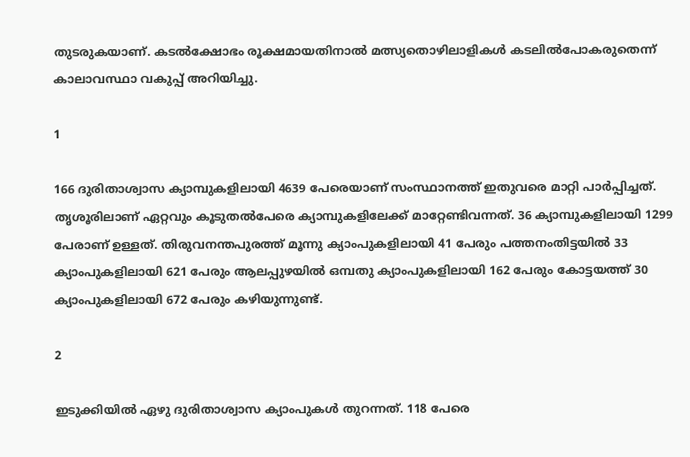തുടരുകയാണ്. കടല്‍ക്ഷോഭം രൂക്ഷമായതിനാല്‍ മത്സ്യതൊഴിലാളികള്‍ കടലില്‍പോകരുതെന്ന് കാലാവസ്ഥാ വകുപ്പ് അറിയിച്ചു.

1

166 ദുരിതാശ്വാസ ക്യാമ്പുകളിലായി 4639 പേരെയാണ് സംസ്ഥാനത്ത് ഇതുവരെ മാറ്റി പാര്‍പ്പിച്ചത്. തൃശൂരിലാണ് ഏറ്റവും കൂടുതല്‍പേരെ ക്യാമ്പുകളിലേക്ക് മാറ്റേണ്ടിവന്നത്. 36 ക്യാമ്പുകളിലായി 1299 പേരാണ് ഉള്ളത്. തിരുവനന്തപുരത്ത് മൂന്നു ക്യാംപുകളിലായി 41 പേരും പത്തനംതിട്ടയിൽ 33 ക്യാംപുകളിലായി 621 പേരും ആലപ്പുഴയിൽ ഒമ്പതു ക്യാംപുകളിലായി 162 പേരും കോട്ടയത്ത് 30 ക്യാംപുകളിലായി 672 പേരും കഴിയുന്നുണ്ട്.

2

ഇടുക്കിയിൽ ഏഴു ദുരിതാശ്വാസ ക്യാംപുകൾ തുറന്നത്. 118 പേരെ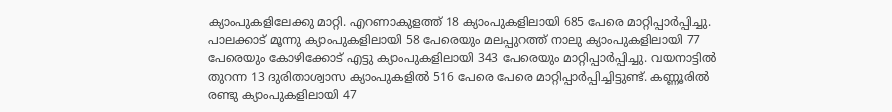ക്യാംപുകളിലേക്കു മാറ്റി. എറണാകുളത്ത് 18 ക്യാംപുകളിലായി 685 പേരെ മാറ്റിപ്പാർപ്പിച്ചു. പാലക്കാട് മൂന്നു ക്യാംപുകളിലായി 58 പേരെയും മലപ്പുറത്ത് നാലു ക്യാംപുകളിലായി 77 പേരെയും കോഴിക്കോട് എട്ടു ക്യാംപുകളിലായി 343 പേരെയും മാറ്റിപ്പാർപ്പിച്ചു. വയനാട്ടിൽ തുറന്ന 13 ദുരിതാശ്വാസ ക്യാംപുകളിൽ 516 പേരെ പേരെ മാറ്റിപ്പാർപ്പിച്ചിട്ടുണ്ട്. കണ്ണൂരിൽ രണ്ടു ക്യാംപുകളിലായി 47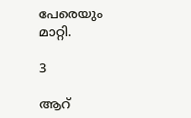പേരെയും മാറ്റി.

3

ആറ്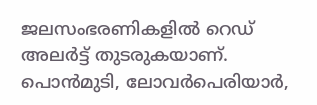ജലസംഭരണികളില്‍ റെഡ് അലര്‍ട്ട് തുടരുകയാണ്. പൊന്‍മുടി, ലോവര്‍പെരിയാര്‍,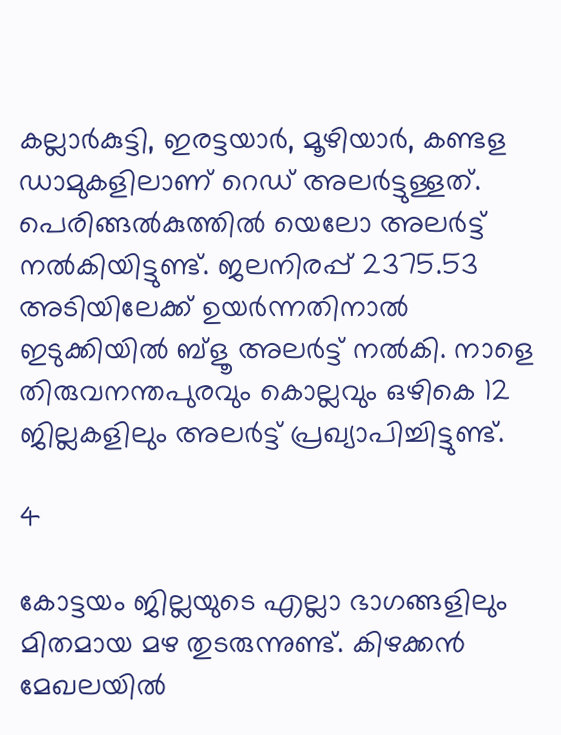കല്ലാര്‍കുട്ടി, ഇരട്ടയാര്‍, മൂഴിയാര്‍, കണ്ടള ഡാമുകളിലാണ് റെഡ് അലര്‍ട്ടുള്ളത്. പെരിങ്ങല്‍കുത്തില്‍ യെലോ അലര്‍ട്ട് നല്‍കിയിട്ടുണ്ട്. ജലനിരപ്പ് 2375.53 അടിയിലേക്ക് ഉയര്‍ന്നതിനാല്‍ ഇടുക്കിയില്‍ ബ്ളൂ അലര്‍ട്ട് നല്‍കി. നാളെ തിരുവനന്തപുരവും കൊല്ലവും ഒഴികെ 12 ജില്ലകളിലും അലര്‍ട്ട് പ്രഖ്യാപിച്ചിട്ടുണ്ട്.

4

കോട്ടയം ജില്ലയുടെ എല്ലാ ഭാഗങ്ങളിലും മിതമായ മഴ തുടരുന്നുണ്ട്. കിഴക്കൻ മേഖലയിൽ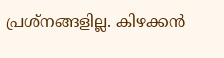പ്രശ്നങ്ങളില്ല. കിഴക്കൻ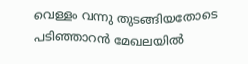വെള്ളം വന്നു തുടങ്ങിയതോടെ പടിഞ്ഞാറൻ മേഖലയിൽ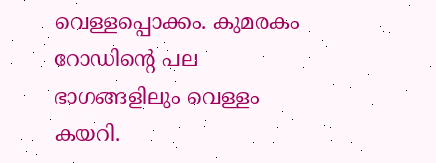വെള്ളപ്പൊക്കം. കുമരകം റോഡിന്റെ പല ഭാഗങ്ങളിലും വെള്ളം കയറി.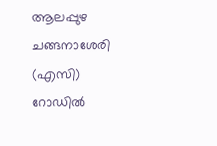ആലപ്പുഴ ചങ്ങനാശേരി (എസി) റോഡിൽ‌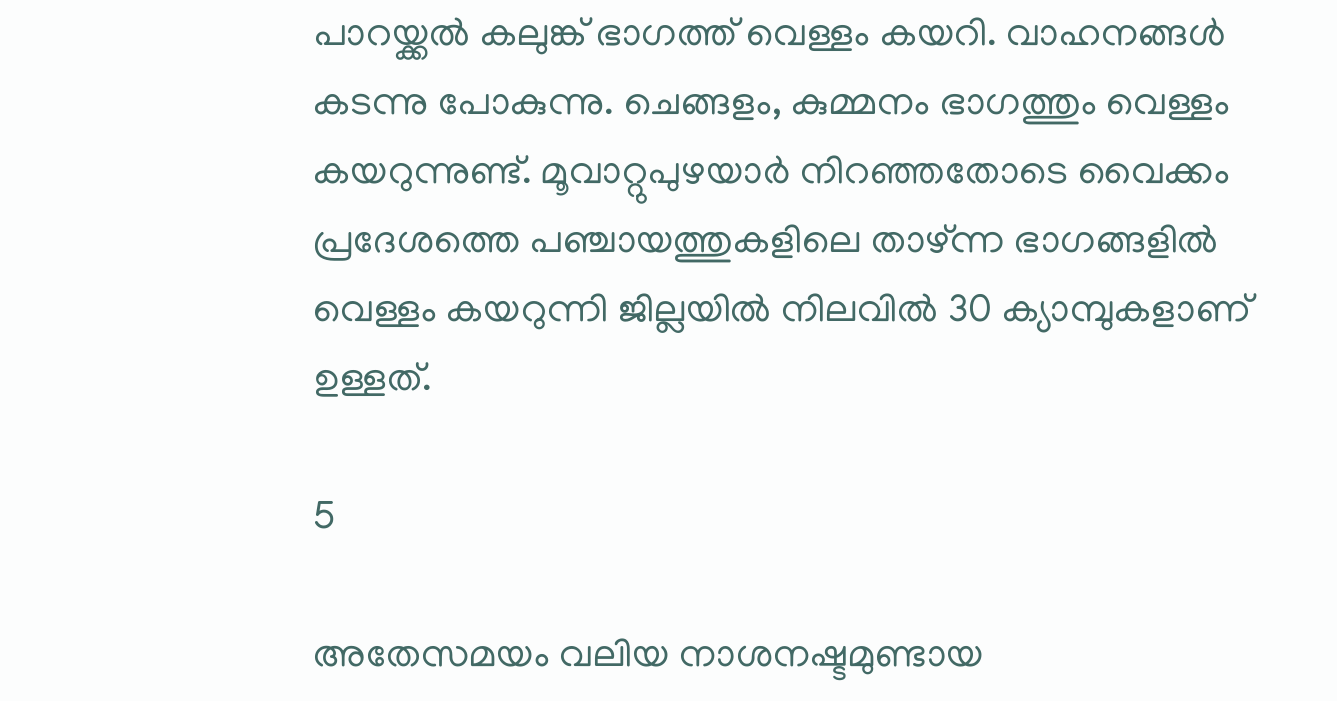പാറയ്ക്കൽ കലുങ്ക് ഭാഗത്ത് വെള്ളം കയറി. വാഹനങ്ങൾ കടന്നു പോകുന്നു. ചെങ്ങളം, കുമ്മനം ഭാഗത്തും വെള്ളം കയറുന്നുണ്ട്. മൂവാറ്റുപുഴയാർ നിറഞ്ഞതോടെ വൈക്കം പ്രദേശത്തെ പഞ്ചായത്തുകളിലെ താഴ്ന്ന ഭാഗങ്ങളിൽ വെള്ളം കയറുന്നി ജില്ലയിൽ നിലവിൽ 30 ക്യാമ്പുകളാണ് ഉള്ളത്.

5

അതേസമയം വലിയ നാശനഷ്ടമുണ്ടായ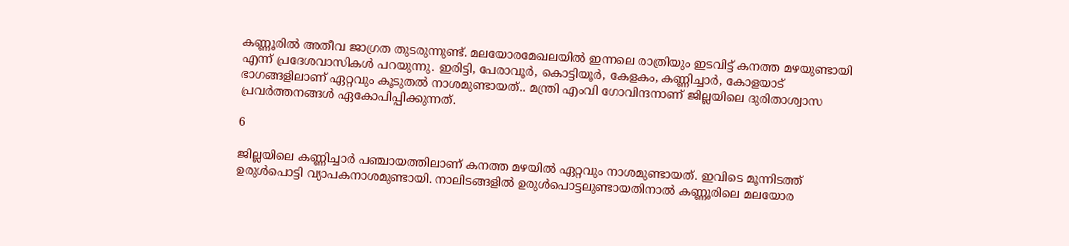കണ്ണൂരിൽ അതീവ ജാഗ്രത തുടരുന്നുണ്ട്. മലയോരമേഖലയിൽ ഇന്നലെ രാത്രിയും ഇടവിട്ട് കനത്ത മഴയുണ്ടായി എന്ന് പ്രദേശവാസികൾ പറയുന്നു. ഇരിട്ടി, പേരാവൂർ, കൊട്ടിയൂർ, കേളകം, കണ്ണിച്ചാർ, കോളയാട് ഭാഗങ്ങളിലാണ് ഏറ്റവും കൂടുതൽ നാശമുണ്ടായത്.. മന്ത്രി എംവി ഗോവിന്ദനാണ് ജില്ലയിലെ ദുരിതാശ്വാസ പ്രവ‍ര്‍ത്തനങ്ങൾ ഏകോപിപ്പിക്കുന്നത്.

6

ജില്ലയിലെ കണ്ണിച്ചാർ പഞ്ചായത്തിലാണ് കനത്ത മഴയിൽ ഏറ്റവും നാശമുണ്ടായത്. ഇവിടെ മൂന്നിടത്ത് ഉരുൾപൊട്ടി വ്യാപകനാശമുണ്ടായി. നാലിടങ്ങളിൽ ഉരുൾപൊട്ടലുണ്ടായതിനാൽ കണ്ണൂരിലെ മലയോര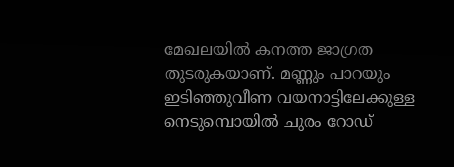മേഖലയിൽ കനത്ത ജാഗ്രത തുടരുകയാണ്. മണ്ണും പാറയും ഇടിഞ്ഞുവീണ വയനാട്ടിലേക്കുള്ള നെടുമ്പൊയിൽ ചുരം റോഡ്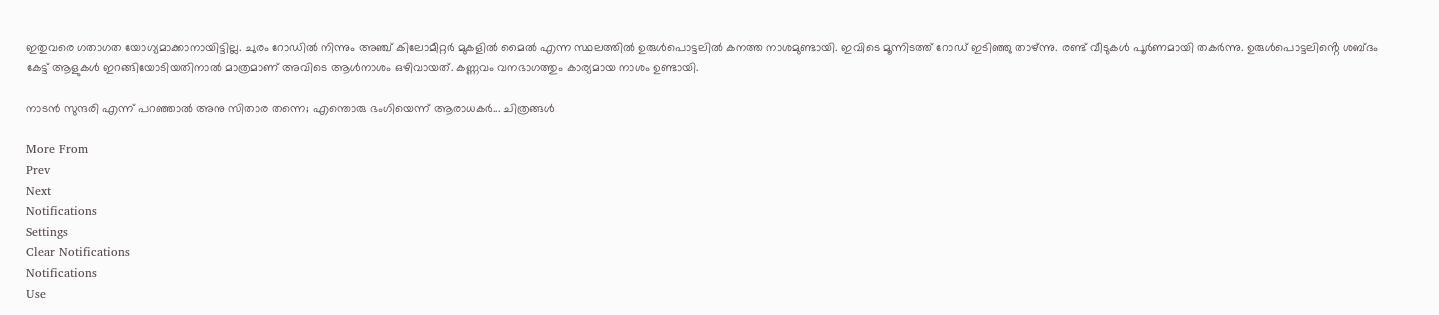ഇതുവരെ ഗതാഗത യോഗ്യമാക്കാനായിട്ടില്ല. ചുരം റോഡിൽ നിന്നും അഞ്ച് കിലോമീറ്റർ മുകളിൽ മൈൽ എന്ന സ്ഥലത്തിൽ ഉരുൾപൊട്ടലിൽ കനത്ത നാശമുണ്ടായി. ഇവിടെ മൂന്നിടത്ത് റോഡ് ഇടിഞ്ഞു താഴ്ന്നു. രണ്ട് വീടുകൾ പൂർണമായി തകർന്നു. ഉരുൾപൊട്ടലിൻ്റെ ശബ്ദം കേട്ട് ആളുകൾ ഇറങ്ങിയോടിയതിനാൽ മാത്രമാണ് അവിടെ ആൾനാശം ഒഴിവായത്. കണ്ണവം വനഭാഗത്തും കാര്യമായ നാശം ഉണ്ടായി.

നാടൻ സുന്ദരി എന്ന് പറഞ്ഞാൽ അനു സിതാര തന്നെ; എന്തൊരു ഭംഗിയെന്ന് ആരാധകർ... ചിത്രങ്ങൾ

More From
Prev
Next
Notifications
Settings
Clear Notifications
Notifications
Use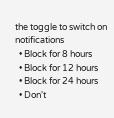the toggle to switch on notifications
  • Block for 8 hours
  • Block for 12 hours
  • Block for 24 hours
  • Don't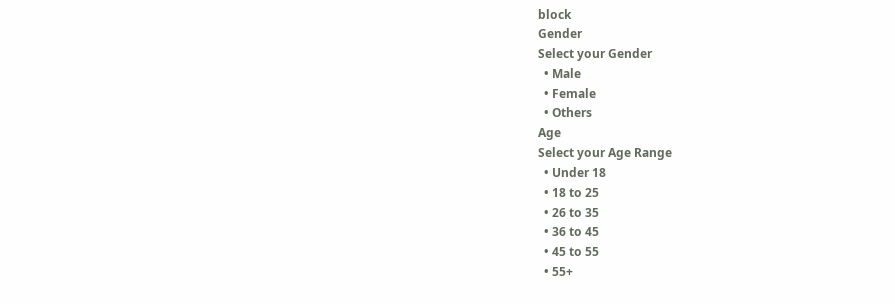block
Gender
Select your Gender
  • Male
  • Female
  • Others
Age
Select your Age Range
  • Under 18
  • 18 to 25
  • 26 to 35
  • 36 to 45
  • 45 to 55
  • 55+